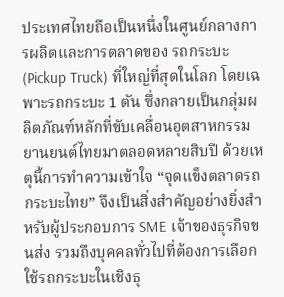ประเทศไทยถือเป็นหนึ่งในศูนย์กลางการผลิตและการตลาดของ รถกระบะ (Pickup Truck) ที่ใหญ่ที่สุดในโลก โดยเฉพาะรถกระบะ 1 ตัน ซึ่งกลายเป็นกลุ่มผลิตภัณฑ์หลักที่ขับเคลื่อนอุตสาหกรรมยานยนต์ไทยมาตลอดหลายสิบปี ด้วยเหตุนี้การทำความเข้าใจ “จุดแข็งตลาดรถกระบะไทย” จึงเป็นสิ่งสำคัญอย่างยิ่งสำหรับผู้ประกอบการ SME เจ้าของธุรกิจขนส่ง รวมถึงบุคคลทั่วไปที่ต้องการเลือกใช้รถกระบะในเชิงธุ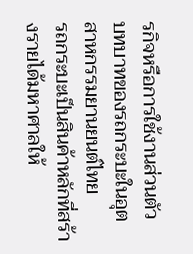รกิจหรือการใช้งานส่วนตัว
บทบาทของรถกระบะในอุตสาหกรรมยานยนต์ไทย
รถกระบะเป็นสินค้าหลักที่สร้างรายได้มหาศาลให้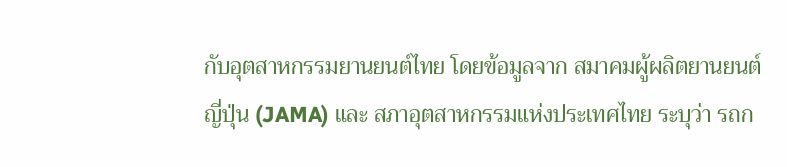กับอุตสาหกรรมยานยนต์ไทย โดยข้อมูลจาก สมาคมผู้ผลิตยานยนต์ญี่ปุ่น (JAMA) และ สภาอุตสาหกรรมแห่งประเทศไทย ระบุว่า รถก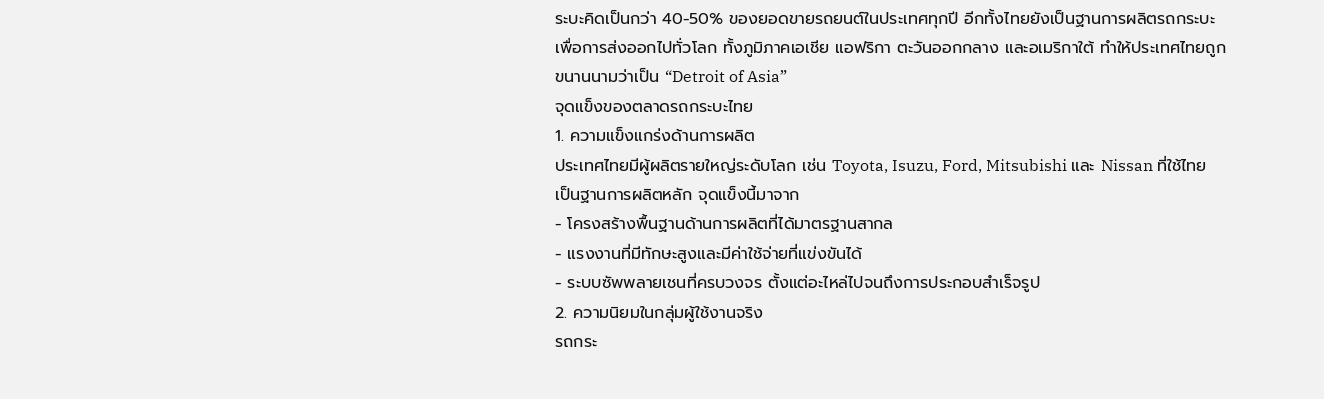ระบะคิดเป็นกว่า 40-50% ของยอดขายรถยนต์ในประเทศทุกปี อีกทั้งไทยยังเป็นฐานการผลิตรถกระบะเพื่อการส่งออกไปทั่วโลก ทั้งภูมิภาคเอเชีย แอฟริกา ตะวันออกกลาง และอเมริกาใต้ ทำให้ประเทศไทยถูกขนานนามว่าเป็น “Detroit of Asia”
จุดแข็งของตลาดรถกระบะไทย
1. ความแข็งแกร่งด้านการผลิต
ประเทศไทยมีผู้ผลิตรายใหญ่ระดับโลก เช่น Toyota, Isuzu, Ford, Mitsubishi และ Nissan ที่ใช้ไทยเป็นฐานการผลิตหลัก จุดแข็งนี้มาจาก
- โครงสร้างพื้นฐานด้านการผลิตที่ได้มาตรฐานสากล
- แรงงานที่มีทักษะสูงและมีค่าใช้จ่ายที่แข่งขันได้
- ระบบซัพพลายเชนที่ครบวงจร ตั้งแต่อะไหล่ไปจนถึงการประกอบสำเร็จรูป
2. ความนิยมในกลุ่มผู้ใช้งานจริง
รถกระ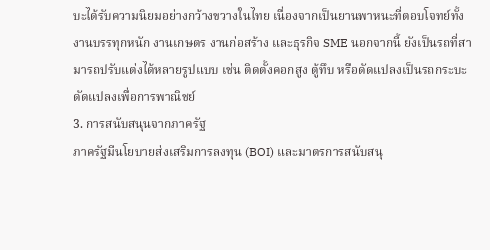บะได้รับความนิยมอย่างกว้างขวางในไทย เนื่องจากเป็นยานพาหนะที่ตอบโจทย์ทั้ง งานบรรทุกหนัก งานเกษตร งานก่อสร้าง และธุรกิจ SME นอกจากนี้ ยังเป็นรถที่สามารถปรับแต่งได้หลายรูปแบบ เช่น ติดตั้งคอกสูง ตู้ทึบ หรือดัดแปลงเป็นรถกระบะดัดแปลงเพื่อการพาณิชย์
3. การสนับสนุนจากภาครัฐ
ภาครัฐมีนโยบายส่งเสริมการลงทุน (BOI) และมาตรการสนับสนุ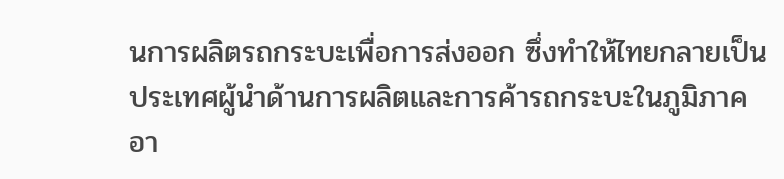นการผลิตรถกระบะเพื่อการส่งออก ซึ่งทำให้ไทยกลายเป็นประเทศผู้นำด้านการผลิตและการค้ารถกระบะในภูมิภาคอา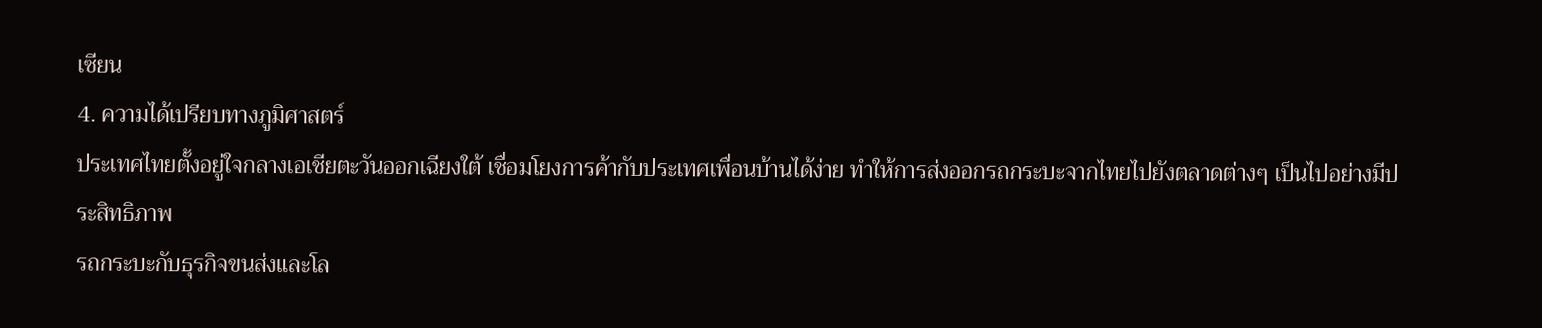เซียน
4. ความได้เปรียบทางภูมิศาสตร์
ประเทศไทยตั้งอยู่ใจกลางเอเชียตะวันออกเฉียงใต้ เชื่อมโยงการค้ากับประเทศเพื่อนบ้านได้ง่าย ทำให้การส่งออกรถกระบะจากไทยไปยังตลาดต่างๆ เป็นไปอย่างมีประสิทธิภาพ
รถกระบะกับธุรกิจขนส่งและโล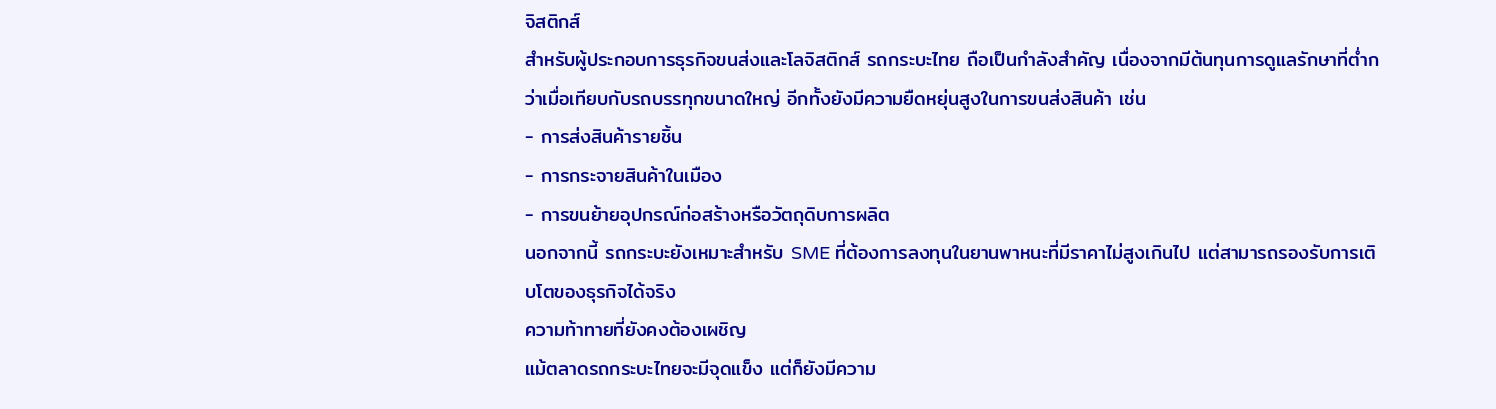จิสติกส์
สำหรับผู้ประกอบการธุรกิจขนส่งและโลจิสติกส์ รถกระบะไทย ถือเป็นกำลังสำคัญ เนื่องจากมีต้นทุนการดูแลรักษาที่ต่ำกว่าเมื่อเทียบกับรถบรรทุกขนาดใหญ่ อีกทั้งยังมีความยืดหยุ่นสูงในการขนส่งสินค้า เช่น
- การส่งสินค้ารายชิ้น
- การกระจายสินค้าในเมือง
- การขนย้ายอุปกรณ์ก่อสร้างหรือวัตถุดิบการผลิต
นอกจากนี้ รถกระบะยังเหมาะสำหรับ SME ที่ต้องการลงทุนในยานพาหนะที่มีราคาไม่สูงเกินไป แต่สามารถรองรับการเติบโตของธุรกิจได้จริง
ความท้าทายที่ยังคงต้องเผชิญ
แม้ตลาดรถกระบะไทยจะมีจุดแข็ง แต่ก็ยังมีความ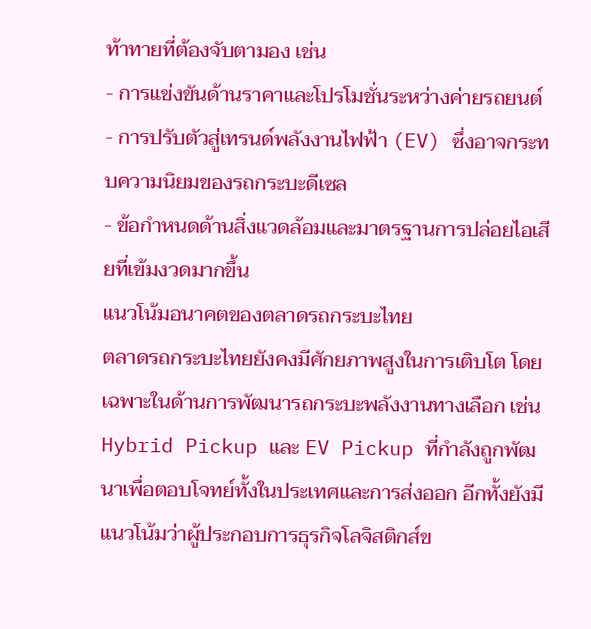ท้าทายที่ต้องจับตามอง เช่น
- การแข่งขันด้านราคาและโปรโมชั่นระหว่างค่ายรถยนต์
- การปรับตัวสู่เทรนด์พลังงานไฟฟ้า (EV) ซึ่งอาจกระทบความนิยมของรถกระบะดีเซล
- ข้อกำหนดด้านสิ่งแวดล้อมและมาตรฐานการปล่อยไอเสียที่เข้มงวดมากขึ้น
แนวโน้มอนาคตของตลาดรถกระบะไทย
ตลาดรถกระบะไทยยังคงมีศักยภาพสูงในการเติบโต โดยเฉพาะในด้านการพัฒนารถกระบะพลังงานทางเลือก เช่น Hybrid Pickup และ EV Pickup ที่กำลังถูกพัฒนาเพื่อตอบโจทย์ทั้งในประเทศและการส่งออก อีกทั้งยังมีแนวโน้มว่าผู้ประกอบการธุรกิจโลจิสติกส์ข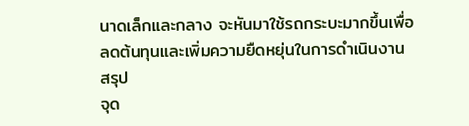นาดเล็กและกลาง จะหันมาใช้รถกระบะมากขึ้นเพื่อลดต้นทุนและเพิ่มความยืดหยุ่นในการดำเนินงาน
สรุป
จุด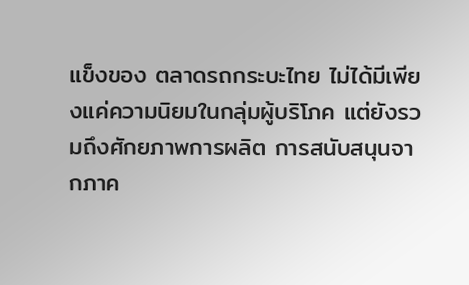แข็งของ ตลาดรถกระบะไทย ไม่ได้มีเพียงแค่ความนิยมในกลุ่มผู้บริโภค แต่ยังรวมถึงศักยภาพการผลิต การสนับสนุนจากภาค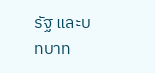รัฐ และบทบาท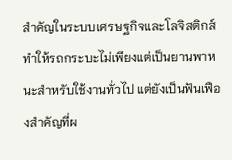สำคัญในระบบเศรษฐกิจและโลจิสติกส์ ทำให้รถกระบะไม่เพียงแต่เป็นยานพาหนะสำหรับใช้งานทั่วไป แต่ยังเป็นฟันเฟืองสำคัญที่ผ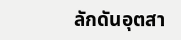ลักดันอุตสา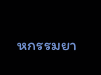หกรรมยา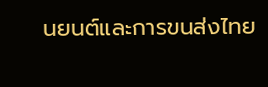นยนต์และการขนส่งไทย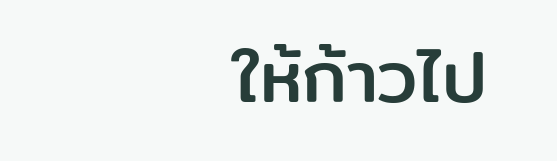ให้ก้าวไป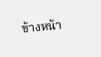ข้างหน้า